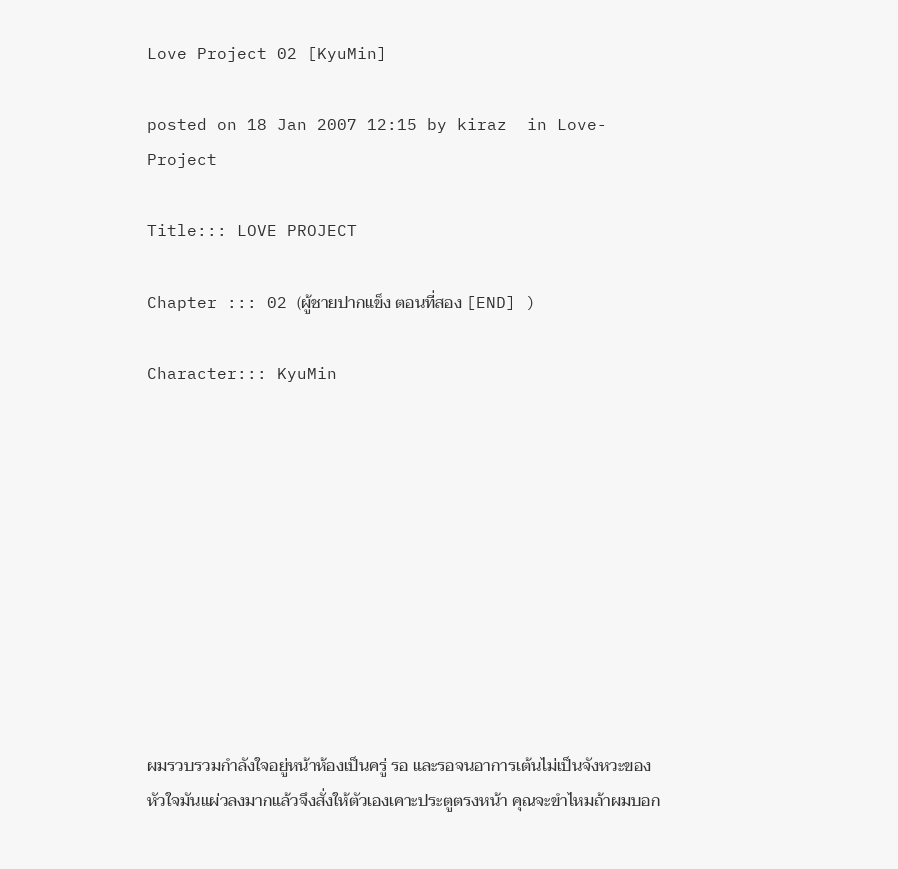Love Project 02 [KyuMin]

posted on 18 Jan 2007 12:15 by kiraz  in Love-Project

Title::: LOVE PROJECT

Chapter ::: 02 (ผู้ชายปากแข็ง ตอนที่สอง [END] )

Character::: KyuMin










ผมรวบรวมกำลังใจอยู่หน้าห้องเป็นครู่ รอ และรอจนอาการเต้นไม่เป็นจังหวะของหัวใจมันแผ่วลงมากแล้วจึงสั่งให้ตัวเองเคาะประตูตรงหน้า คุณจะขำไหมถ้าผมบอก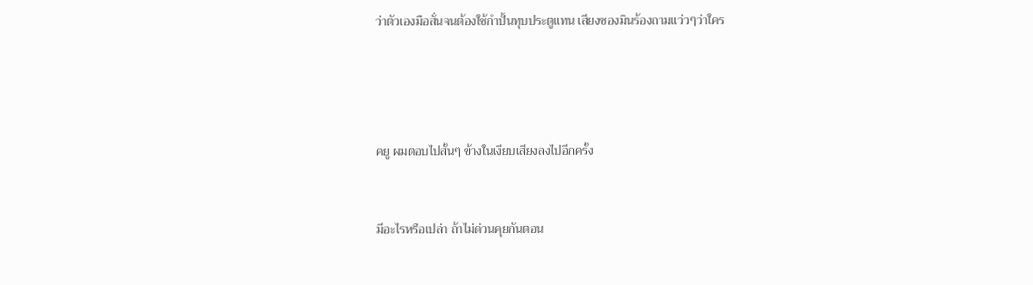ว่าตัวเองมือสั่นจนต้องใช้กำปั้นทุบประตูแทน เสียงซองมินร้องถามแว่วๆว่าใคร




คยู ผมตอบไปสั้นๆ ข้างในเงียบเสียงลงไปอีกครั้ง


มีอะไรหรือเปล่า ถ้าไม่ด่วนคุยกันตอน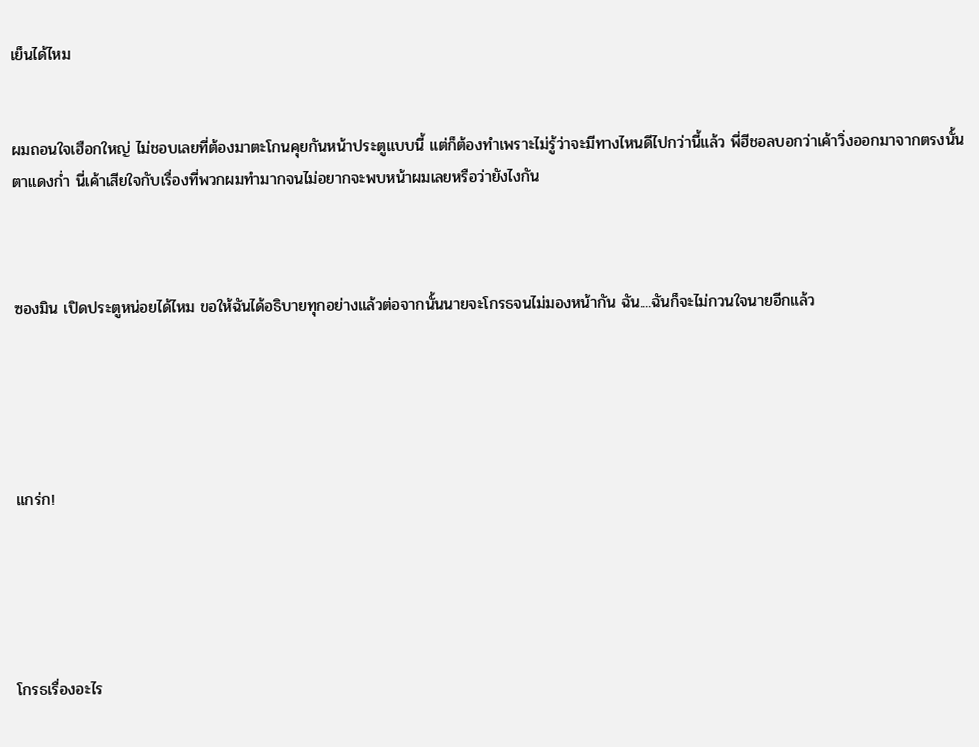เย็นได้ไหม


ผมถอนใจเฮือกใหญ่ ไม่ชอบเลยที่ต้องมาตะโกนคุยกันหน้าประตูแบบนี้ แต่ก็ต้องทำเพราะไม่รู้ว่าจะมีทางไหนดีไปกว่านี้แล้ว พี่ฮีชอลบอกว่าเค้าวิ่งออกมาจากตรงนั้นตาแดงก่ำ นี่เค้าเสียใจกับเรื่องที่พวกผมทำมากจนไม่อยากจะพบหน้าผมเลยหรือว่ายังไงกัน



ซองมิน เปิดประตูหน่อยได้ไหม ขอให้ฉันได้อธิบายทุกอย่างแล้วต่อจากนั้นนายจะโกรธจนไม่มองหน้ากัน ฉัน....ฉันก็จะไม่กวนใจนายอีกแล้ว





แกร่ก!





โกรธเรื่องอะไร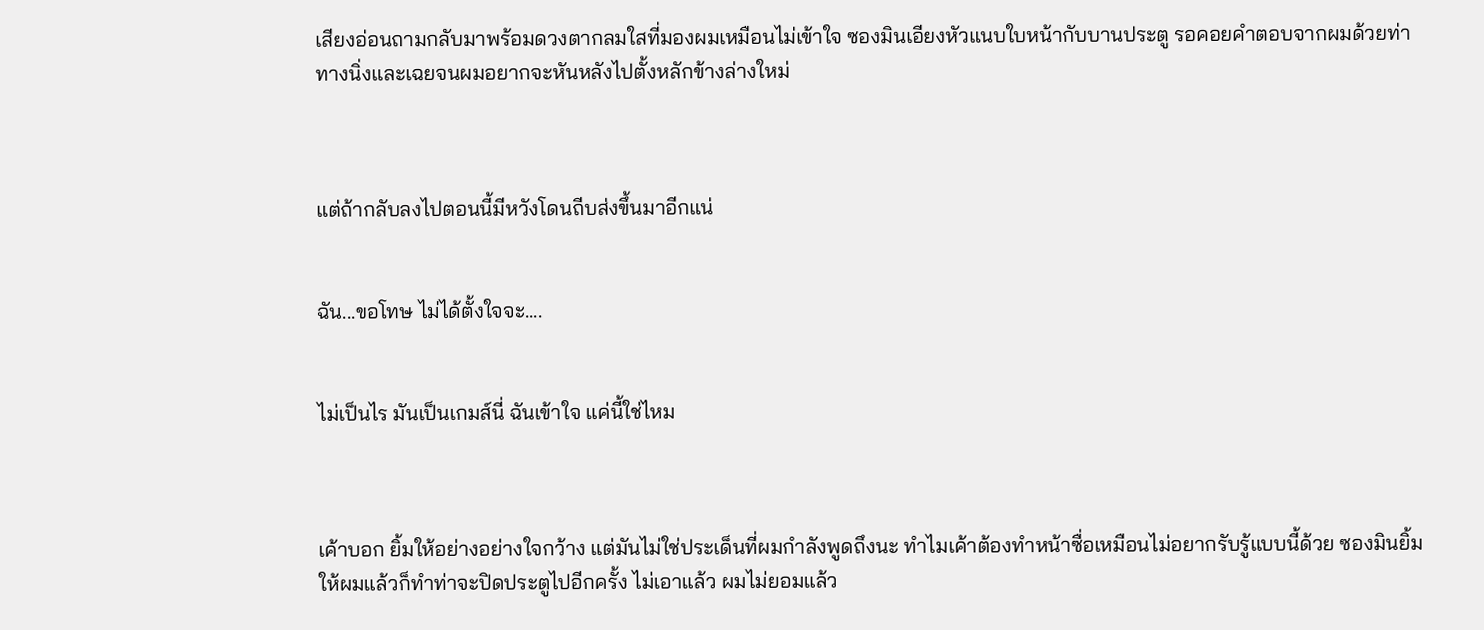เสียงอ่อนถามกลับมาพร้อมดวงตากลมใสที่มองผมเหมือนไม่เข้าใจ ซองมินเอียงหัวแนบใบหน้ากับบานประตู รอคอยคำตอบจากผมด้วยท่าทางนิ่งและเฉยจนผมอยากจะหันหลังไปตั้งหลักข้างล่างใหม่



แต่ถ้ากลับลงไปตอนนี้มีหวังโดนถีบส่งขึ้นมาอีกแน่


ฉัน...ขอโทษ ไม่ได้ตั้งใจจะ....


ไม่เป็นไร มันเป็นเกมส์นี่ ฉันเข้าใจ แค่นี้ใช่ไหม



เค้าบอก ยิ้มให้อย่างอย่างใจกว้าง แต่มันไม่ใช่ประเด็นที่ผมกำลังพูดถึงนะ ทำไมเค้าต้องทำหน้าซื่อเหมือนไม่อยากรับรู้แบบนี้ด้วย ซองมินยิ้มให้ผมแล้วก็ทำท่าจะปิดประตูไปอีกครั้ง ไม่เอาแล้ว ผมไม่ยอมแล้ว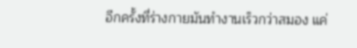อีกครั้งที่ร่างกายมันทำงานเร็วกว่าสมอง แค่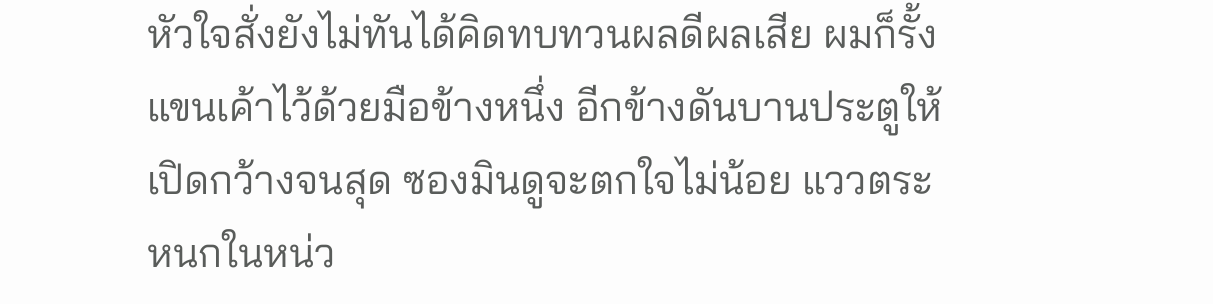หัวใจสั่งยังไม่ทันได้คิดทบทวนผลดีผลเสีย ผมก็รั้งแขนเค้าไว้ด้วยมือข้างหนึ่ง อีกข้างดันบานประตูให้เปิดกว้างจนสุด ซองมินดูจะตกใจไม่น้อย แววตระหนกในหน่ว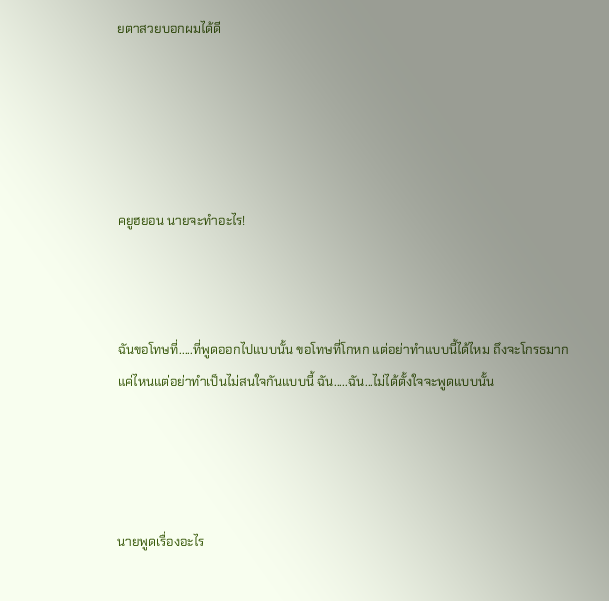ยตาสวยบอกผมได้ดี





คยูฮยอน นายจะทำอะไร!



ฉันขอโทษที่.....ที่พูดออกไปแบบนั้น ขอโทษที่โกหก แต่อย่าทำแบบนี้ได้ไหม ถึงจะโกรธมากแค่ไหนแต่อย่าทำเป็นไม่สนใจกันแบบนี้ ฉัน.....ฉัน...ไม่ได้ตั้งใจจะพูดแบบนั้น




นายพูดเรื่องอะไร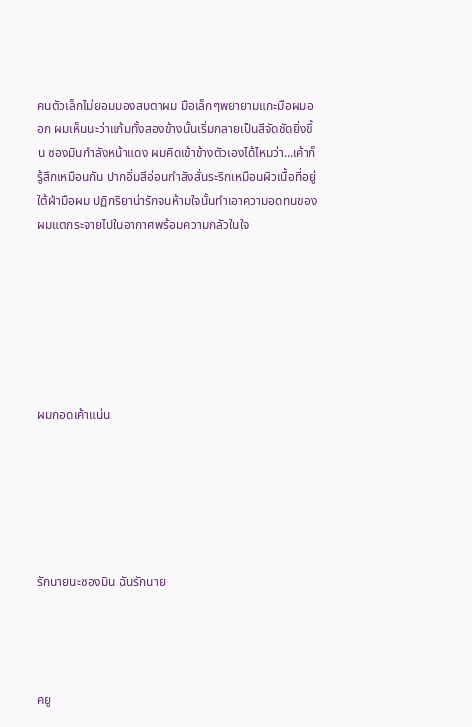คนตัวเล็กไม่ยอมมองสบตาผม มือเล็กๆพยายามแกะมือผมออก ผมเห็นนะว่าแก้มทั้งสองข้างนั้นเริ่มกลายเป็นสีจัดชัดยิ่งขึ้น ซองมินกำลังหน้าแดง ผมคิดเข้าข้างตัวเองได้ไหมว่า...เค้าก็รู้สึกเหมือนกัน ปากอิ่มสีอ่อนกำลังสั่นระริกเหมือนผิวเนื้อที่อยู่ใต้ฝ่ามือผม ปฏิกริยาน่ารักจนห้ามใจนั้นทำเอาความอดทนของผมแตกระจายไปในอากาศพร้อมความกลัวในใจ







ผมกอดเค้าแน่น






รักนายนะซองมิน ฉันรักนาย




คยู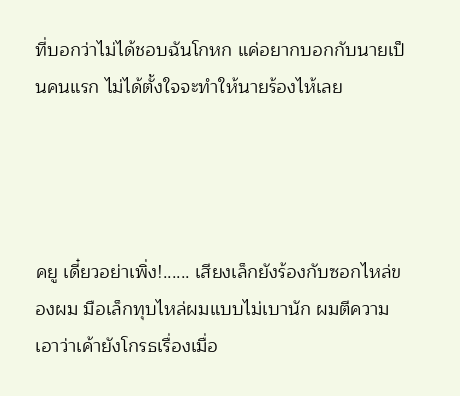ที่บอกว่าไม่ได้ชอบฉันโกหก แค่อยากบอกกับนายเป็นคนแรก ไม่ได้ตั้งใจจะทำให้นายร้องไห้เลย




คยู เดี๋ยวอย่าเพิ่ง!...... เสียงเล็กยังร้องกับซอกไหล่ของผม มือเล็กทุบไหล่ผมแบบไม่เบานัก ผมตีความเอาว่าเค้ายังโกรธเรื่องเมื่อ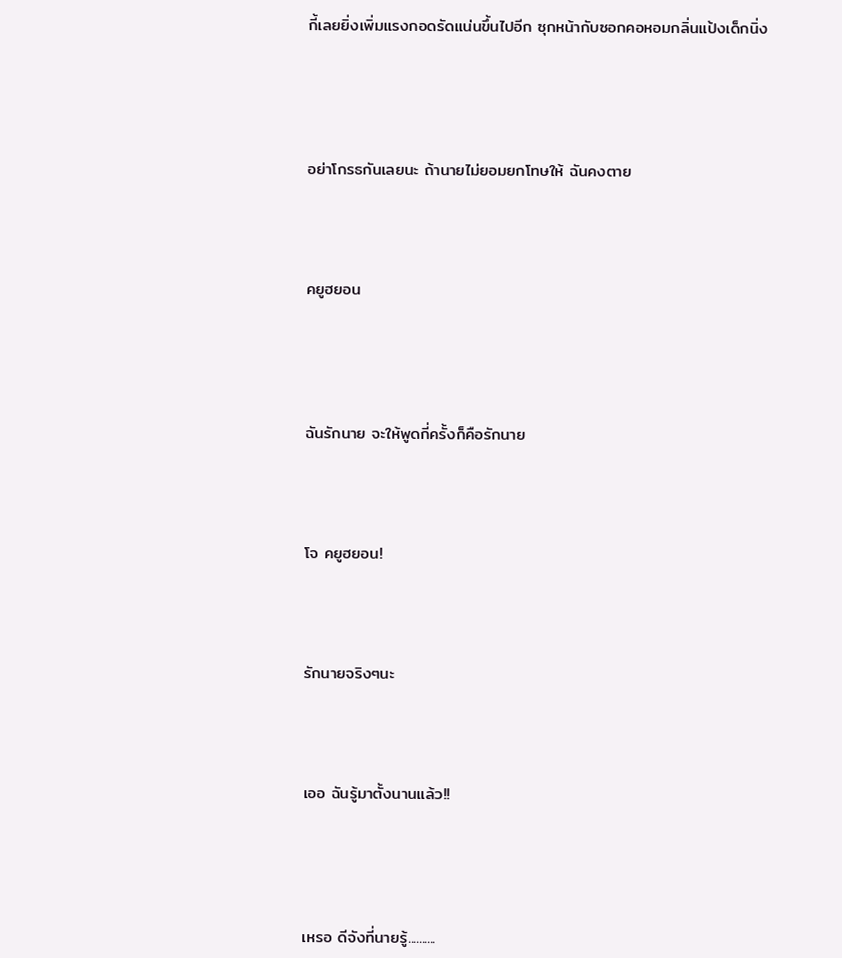กี้เลยยิ่งเพิ่มแรงกอดรัดแน่นขึ้นไปอีก ซุกหน้ากับซอกคอหอมกลิ่นแป้งเด็กนิ่ง





อย่าโกรธกันเลยนะ ถ้านายไม่ยอมยกโทษให้ ฉันคงตาย




คยูฮยอน





ฉันรักนาย จะให้พูดกี่ครั้งก็คือรักนาย




โจ คยูฮยอน!




รักนายจริงๆนะ




เออ ฉันรู้มาตั้งนานแล้ว!!





เหรอ ดีจังที่นายรู้..........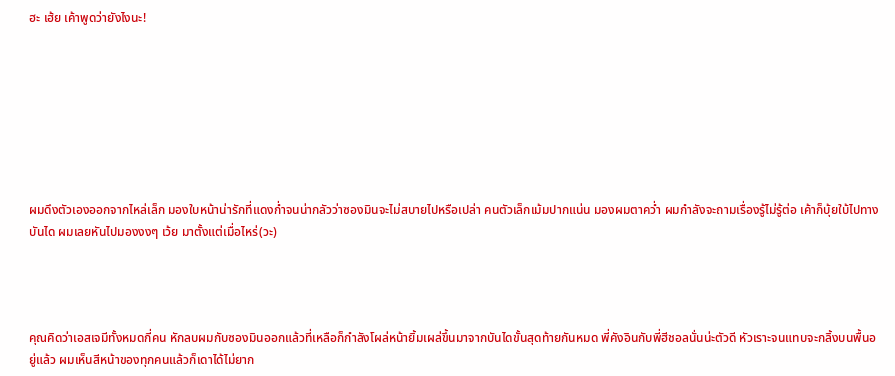ฮะ เฮ้ย เค้าพูดว่ายังไงนะ!








ผมดึงตัวเองออกจากไหล่เล็ก มองใบหน้าน่ารักที่แดงก่ำจนน่ากลัวว่าซองมินจะไม่สบายไปหรือเปล่า คนตัวเล็กเม้มปากแน่น มองผมตาคว่ำ ผมกำลังจะถามเรื่องรู้ไม่รู้ต่อ เค้าก็บุ้ยใบ้ไปทางบันได ผมเลยหันไปมองงงๆ เว้ย มาตั้งแต่เมื่อไหร่(วะ)




คุณคิดว่าเอสเจมีทั้งหมดกี่คน หักลบผมกับซองมินออกแล้วที่เหลือก็กำลังโผล่หน้ายิ้มเผล่ขึ้นมาจากบันไดขั้นสุดท้ายกันหมด พี่คังอินกับพี่ฮีชอลนั่นน่ะตัวดี หัวเราะจนแทบจะกลิ้งบนพื้นอยู่แล้ว ผมเห็นสีหน้าของทุกคนแล้วก็เดาได้ไม่ยาก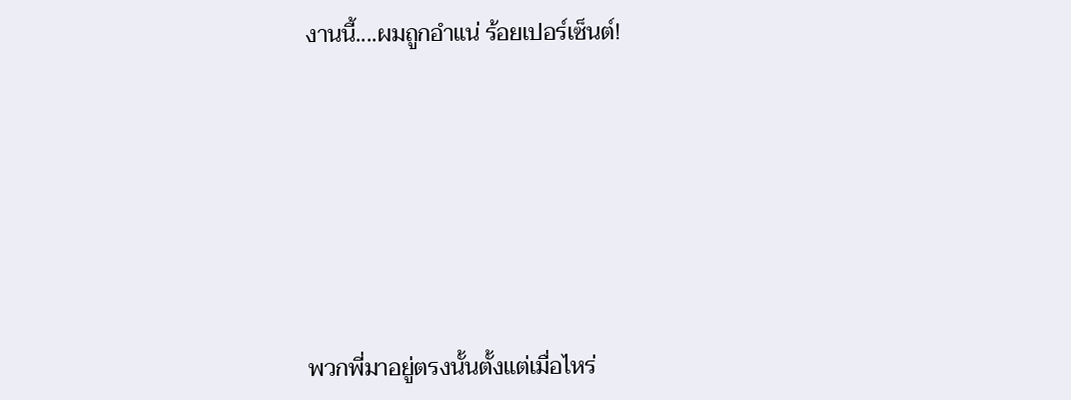งานนี้....ผมถูกอำแน่ ร้อยเปอร์เซ็นต์!







พวกพี่มาอยู่ตรงนั้นตั้งแต่เมื่อไหร่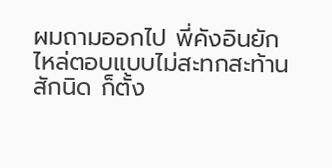ผมถามออกไป พี่คังอินยักไหล่ตอบแบบไม่สะทกสะท้านสักนิด ก็ตั้ง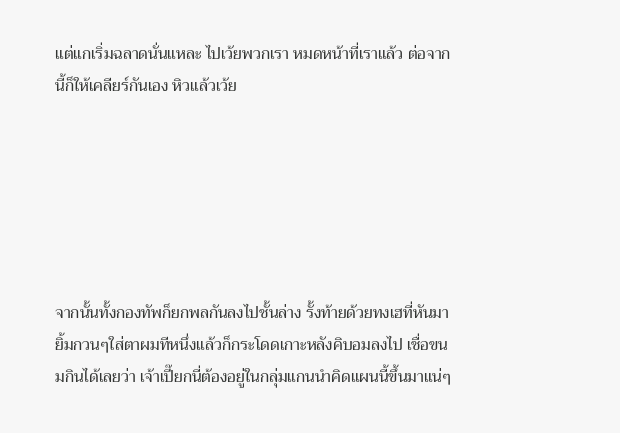แต่แกเริ่มฉลาดนั่นแหละ ไปเว้ยพวกเรา หมดหน้าที่เราแล้ว ต่อจากนี้ก็ให้เคลียร์กันเอง หิวแล้วเว้ย






จากนั้นทั้งกองทัพก็ยกพลกันลงไปชั้นล่าง รั้งท้ายด้วยทงเฮที่หันมายิ้มกวนๆใส่ตาผมทีหนึ่งแล้วก็กระโดดเกาะหลังคิบอมลงไป เชื่อขนมกินได้เลยว่า เจ้าเปี๊ยกนี่ต้องอยู่ในกลุ่มแกนนำคิดแผนนี้ขึ้นมาแน่ๆ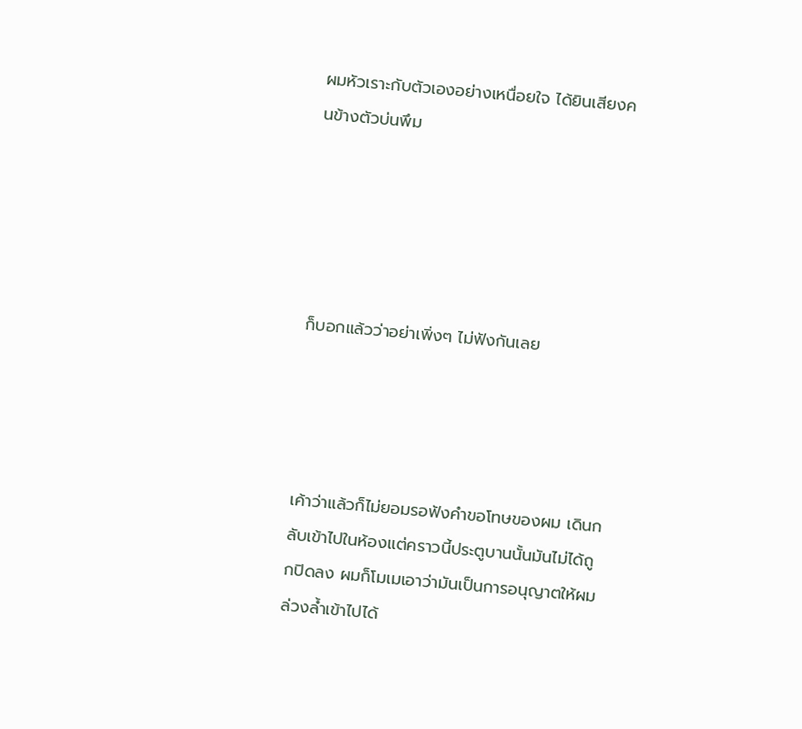ผมหัวเราะกับตัวเองอย่างเหนื่อยใจ ได้ยินเสียงคนข้างตัวบ่นพึม





ก็บอกแล้วว่าอย่าเพิ่งๆ ไม่ฟังกันเลย




เค้าว่าแล้วก็ไม่ยอมรอฟังคำขอโทษของผม เดินกลับเข้าไปในห้องแต่คราวนี้ประตูบานนั้นมันไม่ได้ถูกปิดลง ผมก็โมเมเอาว่ามันเป็นการอนุญาตให้ผมล่วงล้ำเข้าไปได้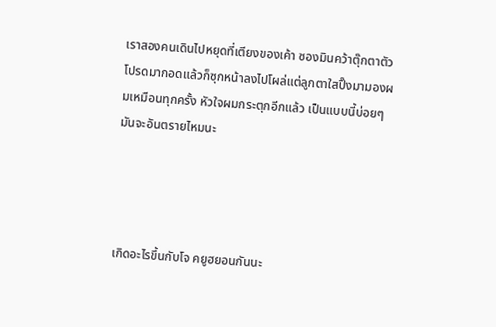เราสองคนเดินไปหยุดที่เตียงของเค้า ซองมินคว้าตุ๊กตาตัวโปรดมากอดแล้วก็ซุกหน้าลงไปโผล่แต่ลูกตาใสปิ๊งมามองผมเหมือนทุกครั้ง หัวใจผมกระตุกอีกแล้ว เป็นแบบนี้บ่อยๆมันจะอันตรายไหมนะ




เกิดอะไรขึ้นกับโจ คยูฮยอนกันนะ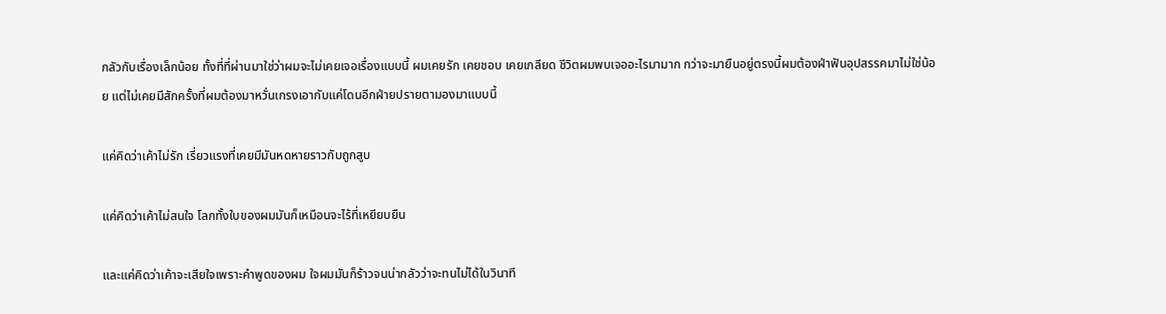กลัวกับเรื่องเล็กน้อย ทั้งที่ที่ผ่านมาใช่ว่าผมจะไม่เคยเจอเรื่องแบบนี้ ผมเคยรัก เคยชอบ เคยเกลียด ชีวิตผมพบเจออะไรมามาก กว่าจะมายืนอยู่ตรงนี้ผมต้องฝ่าฟันอุปสรรคมาไม่ใช่น้อย แต่ไม่เคยมีสักครั้งที่ผมต้องมาหวั่นเกรงเอากับแค่โดนอีกฝ่ายปรายตามองมาแบบนี้

แค่คิดว่าเค้าไม่รัก เรี่ยวแรงที่เคยมีมันหดหายราวกับถูกสูบ

แค่คิดว่าเค้าไม่สนใจ โลกทั้งใบของผมมันก็เหมือนจะไร้ที่เหยียบยืน

และแค่คิดว่าเค้าจะเสียใจเพราะคำพูดของผม ใจผมมันก็ร้าวจนน่ากลัวว่าจะทนไม่ได้ในวินาที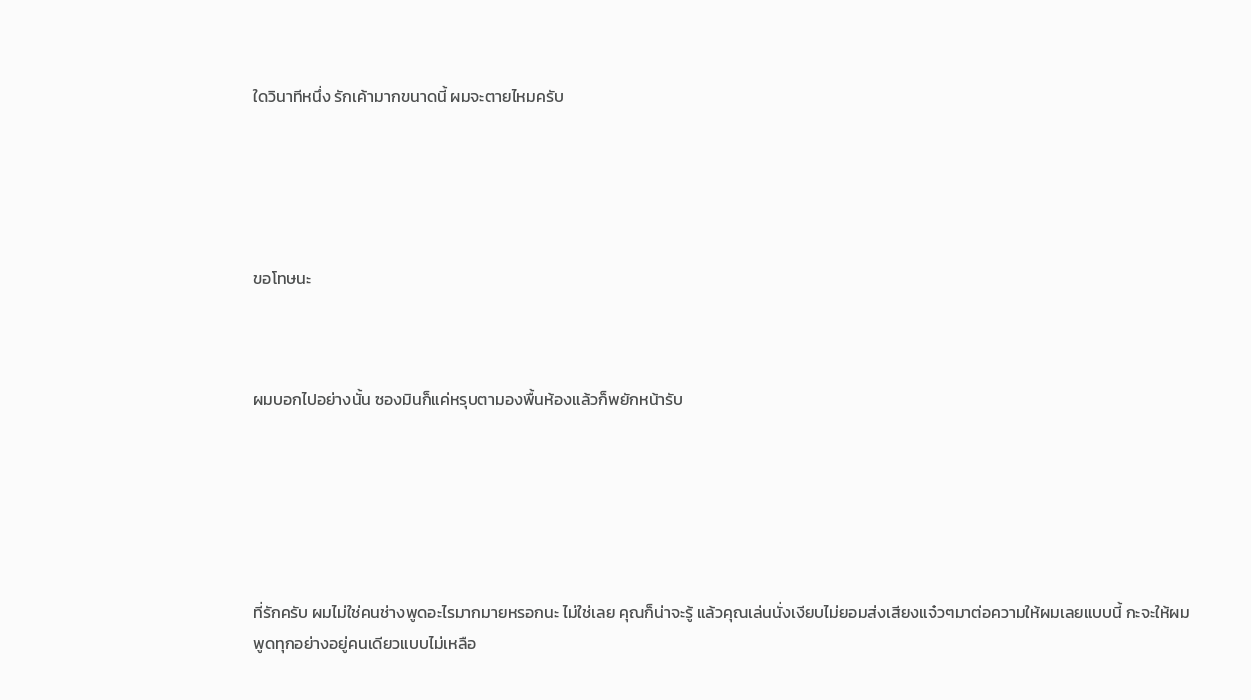ใดวินาทีหนึ่ง รักเค้ามากขนาดนี้ ผมจะตายไหมครับ





ขอโทษนะ



ผมบอกไปอย่างนั้น ซองมินก็แค่หรุบตามองพื้นห้องแล้วก็พยักหน้ารับ






ที่รักครับ ผมไม่ใช่คนช่างพูดอะไรมากมายหรอกนะ ไม่ใช่เลย คุณก็น่าจะรู้ แล้วคุณเล่นนั่งเงียบไม่ยอมส่งเสียงแจ๋วๆมาต่อความให้ผมเลยแบบนี้ กะจะให้ผมพูดทุกอย่างอยู่คนเดียวแบบไม่เหลือ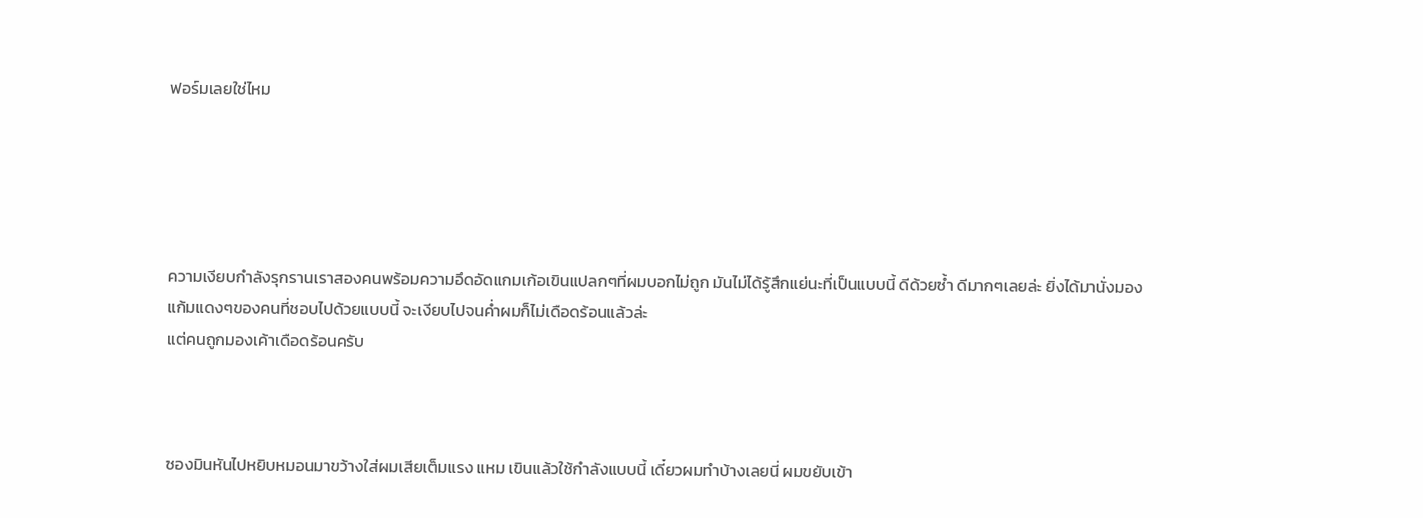ฟอร์มเลยใช่ไหม





ความเงียบกำลังรุกรานเราสองคนพร้อมความอึดอัดแกมเก้อเขินแปลกๆที่ผมบอกไม่ถูก มันไม่ได้รู้สึกแย่นะที่เป็นแบบนี้ ดีด้วยซ้ำ ดีมากๆเลยล่ะ ยิ่งได้มานั่งมองแก้มแดงๆของคนที่ชอบไปด้วยแบบนี้ จะเงียบไปจนค่ำผมก็ไม่เดือดร้อนแล้วล่ะ
แต่คนถูกมองเค้าเดือดร้อนครับ



ซองมินหันไปหยิบหมอนมาขว้างใส่ผมเสียเต็มแรง แหม เขินแล้วใช้กำลังแบบนี้ เดี๋ยวผมทำบ้างเลยนี่ ผมขยับเข้า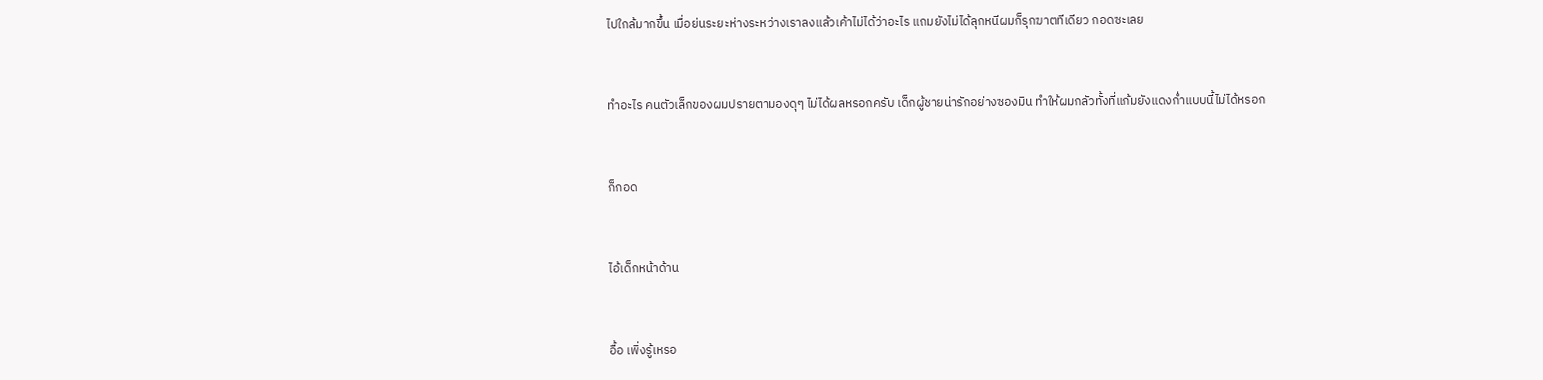ไปใกล้มากขึ้น เมื่อย่นระยะห่างระหว่างเราลงแล้วเค้าไม่ได้ว่าอะไร แถมยังไม่ได้ลุกหนีผมก็รุกฆาตทีเดียว กอดซะเลย


ทำอะไร คนตัวเล็กของผมปรายตามองดุๆ ไม่ได้ผลหรอกครับ เด็กผู้ชายน่ารักอย่างซองมิน ทำให้ผมกลัวทั้งที่แก้มยังแดงก่ำแบบนี้ไม่ได้หรอก


ก็กอด


ไอ้เด็กหน้าด้าน


อื้อ เพิ่งรู้เหรอ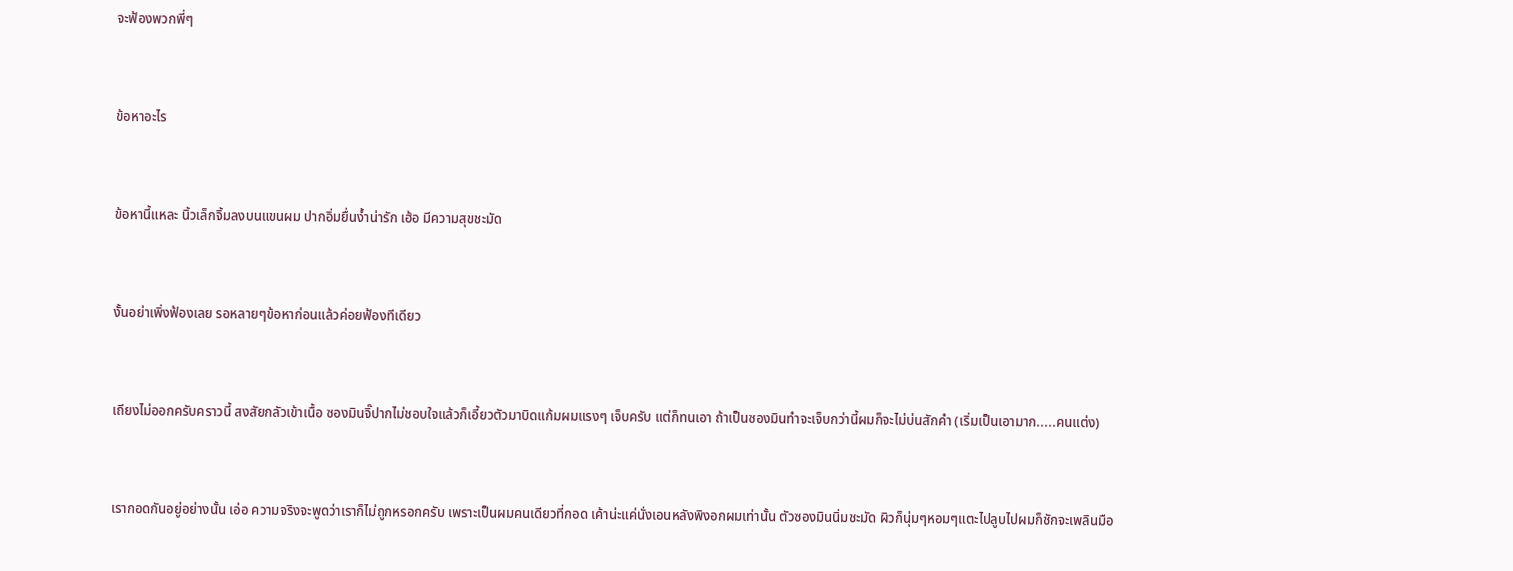จะฟ้องพวกพี่ๆ


ข้อหาอะไร


ข้อหานี้แหละ นิ้วเล็กจิ้มลงบนแขนผม ปากอิ่มยื่นง้ำน่ารัก เฮ้อ มีความสุขชะมัด


งั้นอย่าเพิ่งฟ้องเลย รอหลายๆข้อหาก่อนแล้วค่อยฟ้องทีเดียว


เถียงไม่ออกครับคราวนี้ สงสัยกลัวเข้าเนื้อ ซองมินจิ๊ปากไม่ชอบใจแล้วก็เอี้ยวตัวมาบิดแก้มผมแรงๆ เจ็บครับ แต่ก็ทนเอา ถ้าเป็นซองมินทำจะเจ็บกว่านี้ผมก็จะไม่บ่นสักคำ (เริ่มเป็นเอามาก.....คนแต่ง)


เรากอดกันอยู่อย่างนั้น เอ่อ ความจริงจะพูดว่าเราก็ไม่ถูกหรอกครับ เพราะเป็นผมคนเดียวที่กอด เค้าน่ะแค่นั่งเอนหลังพิงอกผมเท่านั้น ตัวซองมินนิ่มชะมัด ผิวก็นุ่มๆหอมๆแตะไปลูบไปผมก็ชักจะเพลินมือ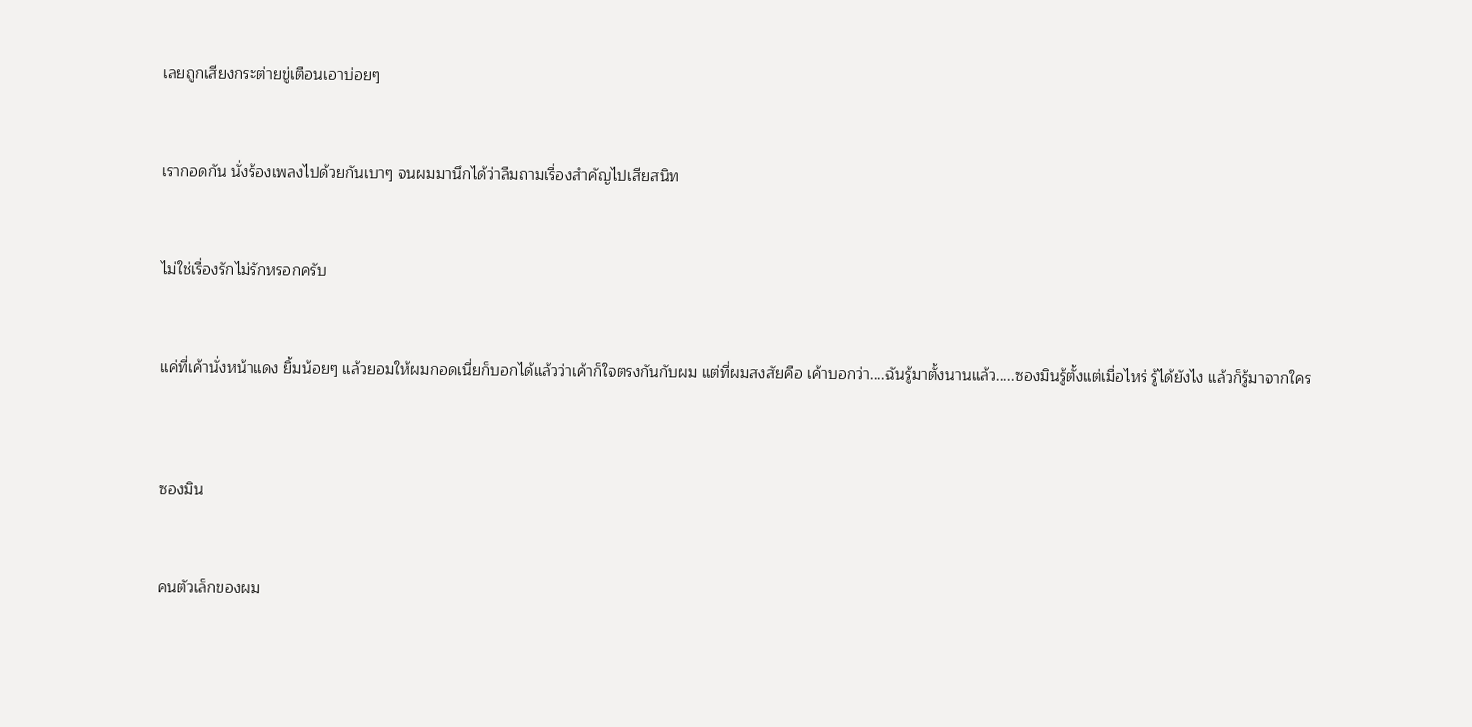เลยถูกเสียงกระต่ายขู่เตือนเอาบ่อยๆ



เรากอดกัน นั่งร้องเพลงไปด้วยกันเบาๆ จนผมมานึกได้ว่าลืมถามเรื่องสำคัญไปเสียสนิท



ไม่ใช่เรื่องรักไม่รักหรอกครับ



แค่ที่เค้านั่งหน้าแดง ยิ้มน้อยๆ แล้วยอมให้ผมกอดเนี่ยก็บอกได้แล้วว่าเค้าก็ใจตรงกันกับผม แต่ที่ผมสงสัยคือ เค้าบอกว่า....ฉันรู้มาตั้งนานแล้ว.....ซองมินรู้ตั้งแต่เมื่อไหร่ รู้ได้ยังไง แล้วก็รู้มาจากใคร




ซองมิน



คนตัวเล็กของผม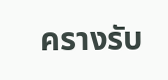ครางรับ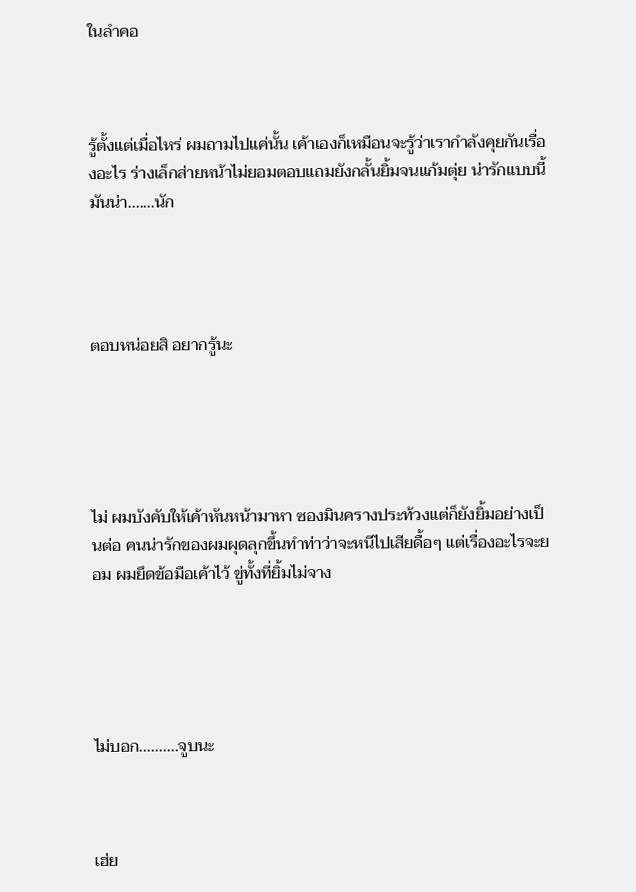ในลำคอ



รู้ตั้งแต่เมื่อไหร่ ผมถามไปแค่นั้น เค้าเองก็เหมือนจะรู้ว่าเรากำลังคุยกันเรื่องอะไร ร่างเล็กส่ายหน้าไม่ยอมตอบแถมยังกลั้นยิ้มจนแก้มตุ่ย น่ารักแบบนี้มันน่า.......นัก




ตอบหน่อยสิ อยากรู้นะ





ไม่ ผมบังคับให้เค้าหันหน้ามาหา ซองมินครางประท้วงแต่ก็ยังยิ้มอย่างเป็นต่อ คนน่ารักของผมผุดลุกขึ้นทำท่าว่าจะหนีไปเสียดื้อๆ แต่เรื่องอะไรจะยอม ผมยึดข้อมือเค้าไว้ ขู่ทั้งที่ยิ้มไม่จาง





ไม่บอก..........จูบนะ



เฮ่ย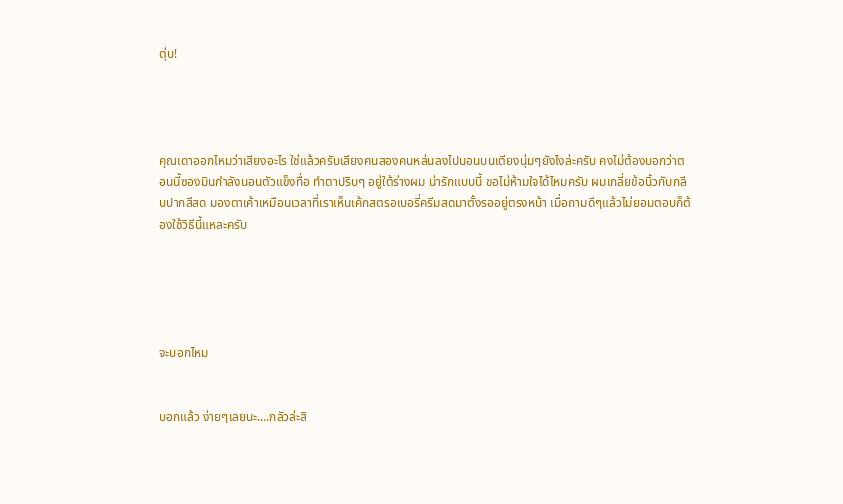ตุ่บ!




คุณเดาออกไหมว่าเสียงอะไร ใช่แล้วครับเสียงคนสองคนหล่นลงไปนอนบนเตียงนุ่มๆยังไงล่ะครับ คงไม่ต้องบอกว่าตอนนี้ซองมินกำลังนอนตัวแข็งทื่อ ทำตาปริบๆ อยู่ใต้ร่างผม น่ารักแบบนี้ ขอไม่ห้ามใจได้ไหมครับ ผมเกลี่ยข้อนิ้วกับกลีบปากสีสด มองตาเค้าเหมือนเวลาที่เราเห็นเค้กสตรอเบอรี่ครีมสดมาตั้งรออยู่ตรงหน้า เมื่อถามดีๆแล้วไม่ยอมตอบก็ต้องใช้วิธีนี้แหละครับ





จะบอกไหม


บอกแล้ว ง่ายๆเลยนะ....กลัวล่ะสิ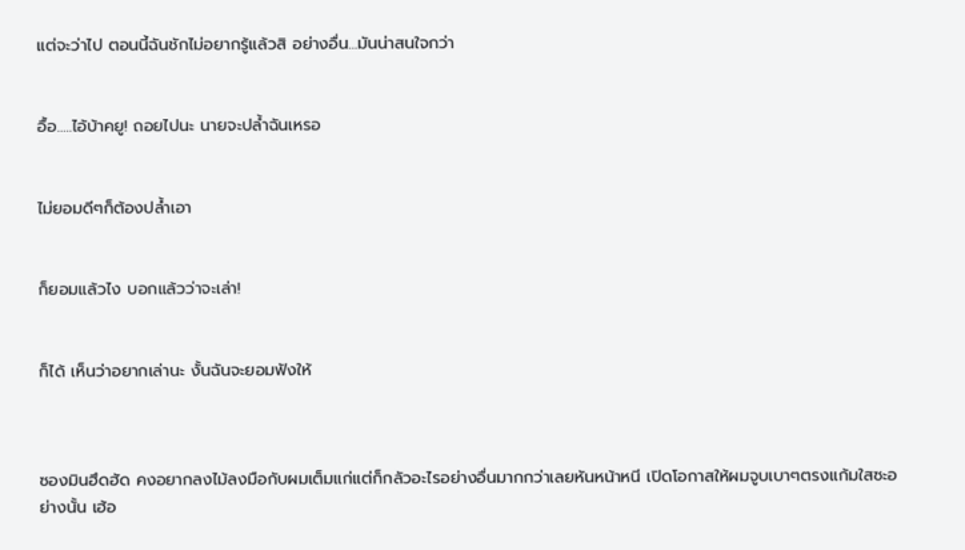แต่จะว่าไป ตอนนี้ฉันชักไม่อยากรู้แล้วสิ อย่างอื่น...มันน่าสนใจกว่า


อื้อ.....ไอ้บ้าคยู! ถอยไปนะ นายจะปล้ำฉันเหรอ


ไม่ยอมดีๆก็ต้องปล้ำเอา


ก็ยอมแล้วไง บอกแล้วว่าจะเล่า!


ก็ได้ เห็นว่าอยากเล่านะ งั้นฉันจะยอมฟังให้



ซองมินฮึดฮัด คงอยากลงไม้ลงมือกับผมเต็มแก่แต่ก็กลัวอะไรอย่างอื่นมากกว่าเลยหันหน้าหนี เปิดโอกาสให้ผมจูบเบาๆตรงแก้มใสซะอย่างนั้น เฮ้อ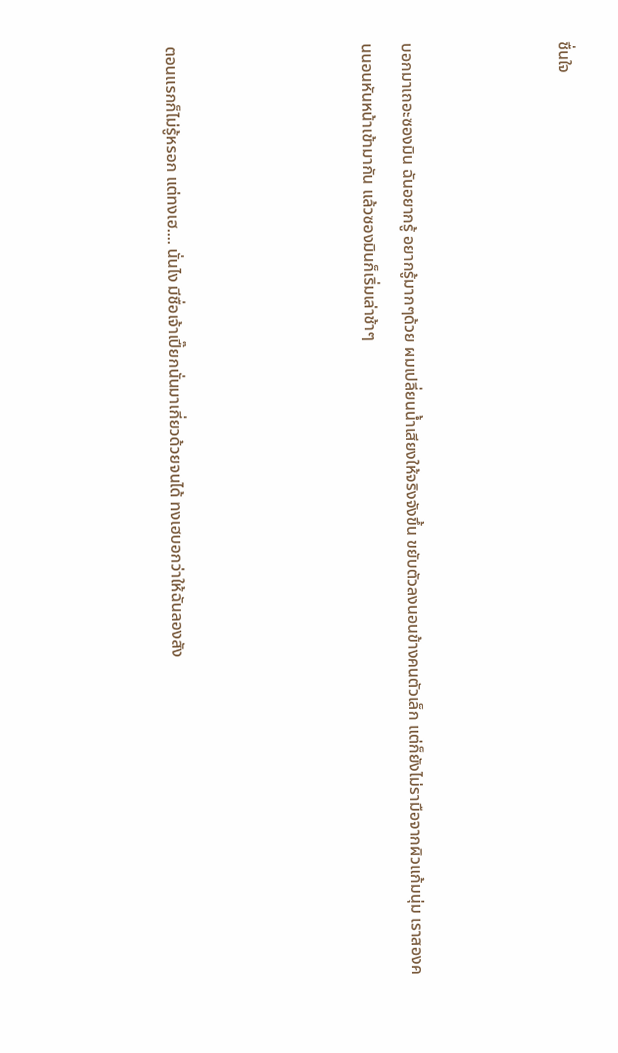ชื่นใจ



บอกมาเถอะซองมิน ฉันอยากรู้ อยากรู้มากๆด้วย ผมเปลี่ยนน้ำเสียงให้จริงจังขึ้น ขยับตัวลงนอนข้างคนตัวเล็ก แต่ก็ยังไม่รามือจากผิวแก้มนุ่ม เราสองคนนอนหันหน้าเข้ามากัน แล้วซองมินก็เริ่มเล่าช้าๆ




ตอนแรกก็ไม่รู้หรอก แต่ทงเฮ.... นั่นไง มีชื่อเจ้าเปี๊ยกนั่นมาเกี่ยวด้วยจนได้ ทงเฮบอกว่าให้ฉันลองสัง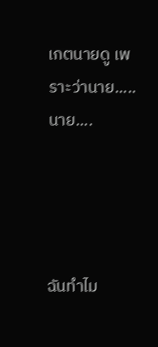เกตนายดู เพราะว่านาย.....นาย....




ฉันทำไม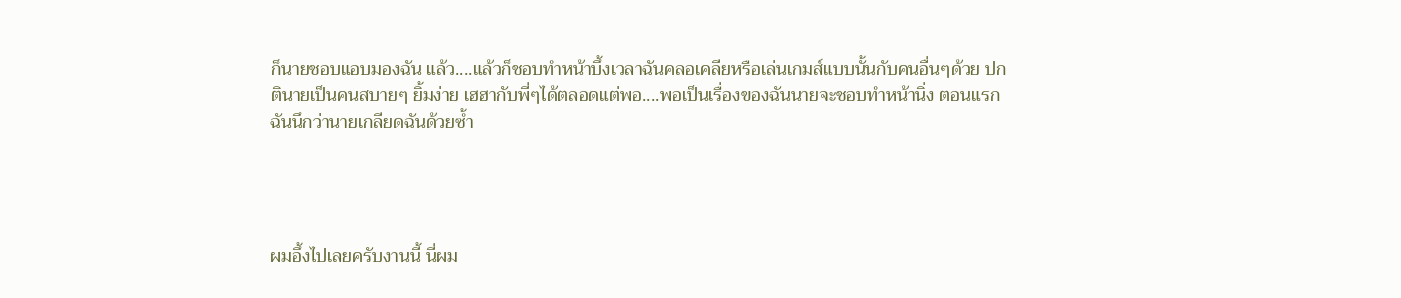ก็นายชอบแอบมองฉัน แล้ว....แล้วก็ชอบทำหน้าบึ้งเวลาฉันคลอเคลียหรือเล่นเกมส์แบบนั้นกับคนอื่นๆด้วย ปกตินายเป็นคนสบายๆ ยิ้มง่าย เฮฮากับพี่ๆได้ตลอดแต่พอ....พอเป็นเรื่องของฉันนายจะชอบทำหน้านิ่ง ตอนแรกฉันนึกว่านายเกลียดฉันด้วยซ้ำ




ผมอึ้งไปเลยครับงานนี้ นี่ผม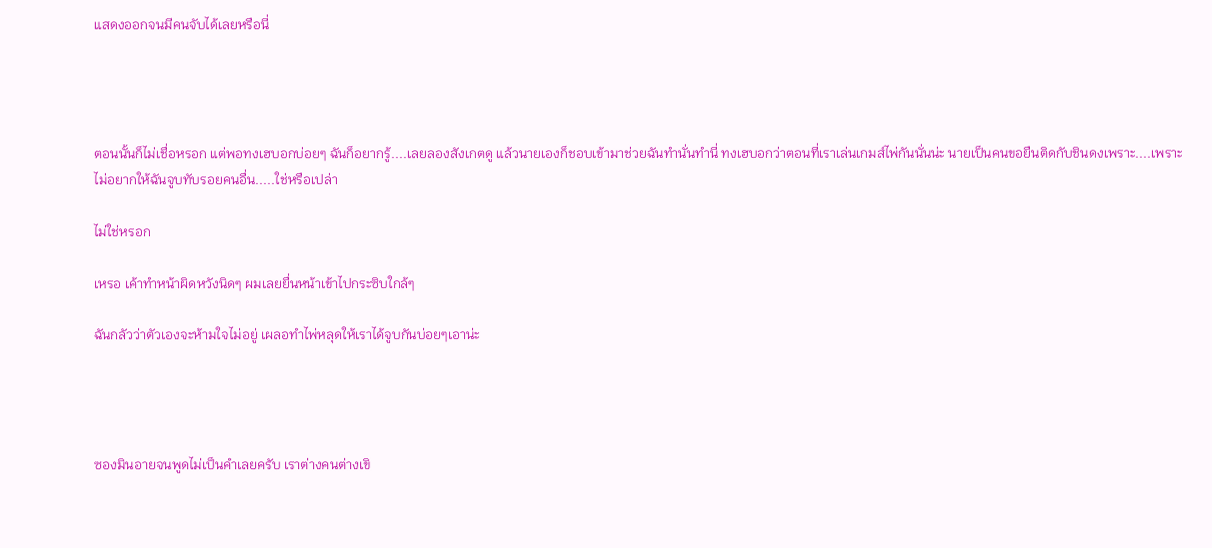แสดงออกจนมีคนจับได้เลยหรือนี่




ตอนนั้นก็ไม่เชื่อหรอก แต่พอทงเฮบอกบ่อยๆ ฉันก็อยากรู้....เลยลองสังเกตดู แล้วนายเองก็ชอบเข้ามาช่วยฉันทำนั่นทำนี่ ทงเฮบอกว่าตอนที่เราเล่นเกมส์ไพ่กันนั่นน่ะ นายเป็นคนขอยืนติดกับชินดงเพราะ....เพราะไม่อยากให้ฉันจูบทับรอยคนอื่น.....ใช่หรือเปล่า

ไม่ใช่หรอก

เหรอ เค้าทำหน้าผิดหวังนิดๆ ผมเลยยื่นหน้าเข้าไปกระซิบใกล้ๆ

ฉันกลัวว่าตัวเองจะห้ามใจไม่อยู่ เผลอทำไพ่หลุดให้เราได้จูบกันบ่อยๆเอาน่ะ




ซองมินอายจนพูดไม่เป็นคำเลยครับ เราต่างคนต่างเขิ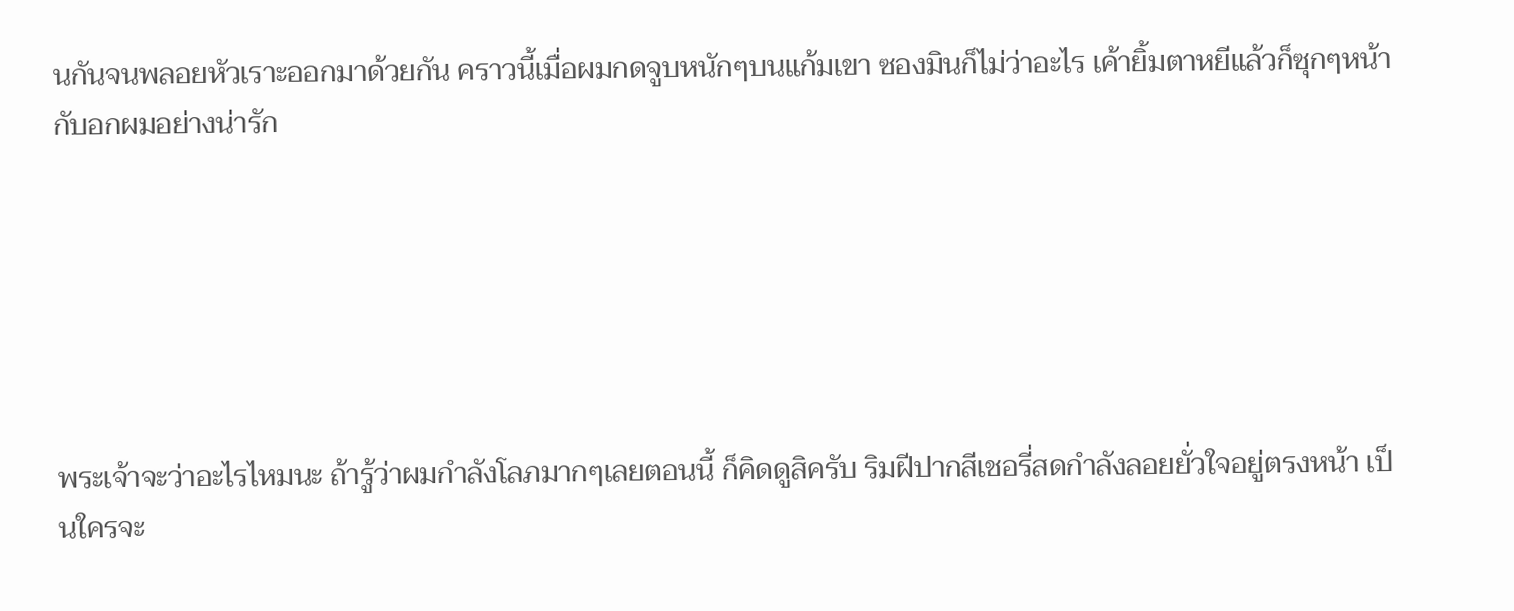นกันจนพลอยหัวเราะออกมาด้วยกัน คราวนี้เมื่อผมกดจูบหนักๆบนแก้มเขา ซองมินก็ไม่ว่าอะไร เค้ายิ้มตาหยีแล้วก็ซุกๆหน้ากับอกผมอย่างน่ารัก






พระเจ้าจะว่าอะไรไหมนะ ถ้ารู้ว่าผมกำลังโลภมากๆเลยตอนนี้ ก็คิดดูสิครับ ริมฝีปากสีเชอรี่สดกำลังลอยยั่วใจอยู่ตรงหน้า เป็นใครจะ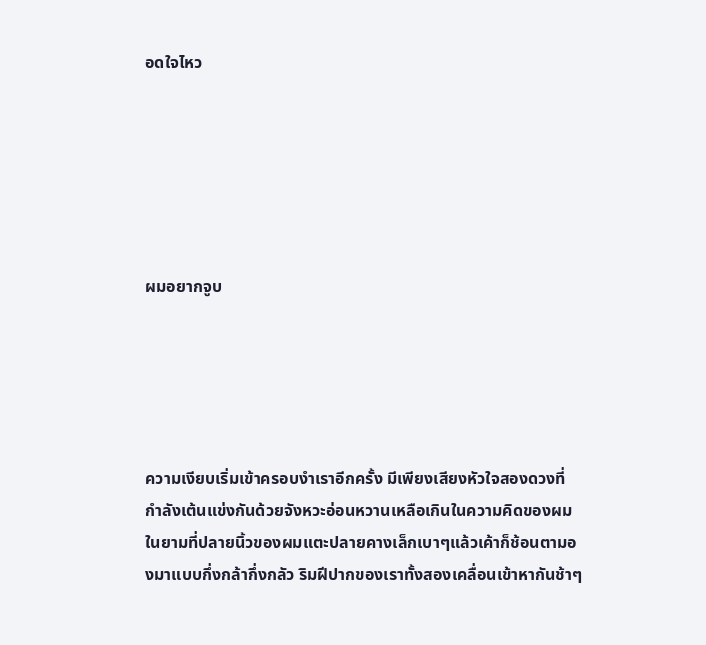อดใจไหว






ผมอยากจูบ





ความเงียบเริ่มเข้าครอบงำเราอีกครั้ง มีเพียงเสียงหัวใจสองดวงที่กำลังเต้นแข่งกันด้วยจังหวะอ่อนหวานเหลือเกินในความคิดของผม ในยามที่ปลายนิ้วของผมแตะปลายคางเล็กเบาๆแล้วเค้าก็ช้อนตามองมาแบบกึ่งกล้ากึ่งกลัว ริมฝีปากของเราทั้งสองเคลื่อนเข้าหากันช้าๆ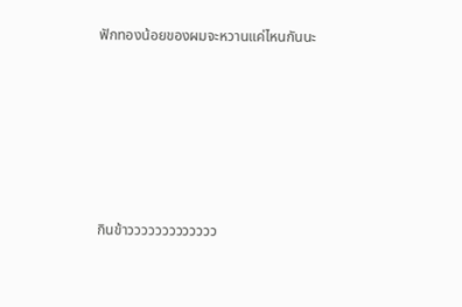ฟักทองน้อยของผมจะหวานแค่ไหนกันนะ









กินข้าววววววววววววว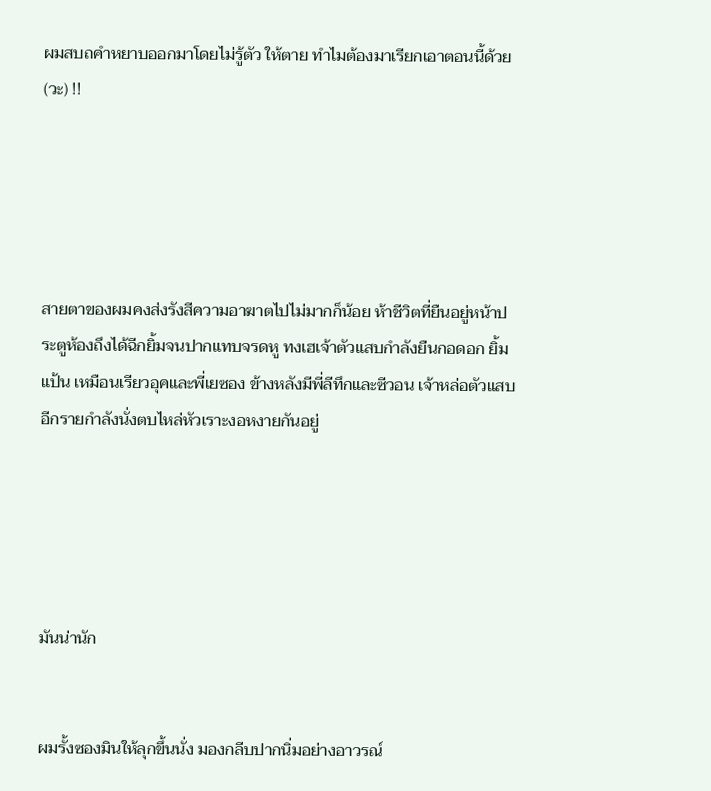ผมสบถคำหยาบออกมาโดยไม่รู้ตัว ให้ตาย ทำไมต้องมาเรียกเอาตอนนี้ด้วย(วะ) !!





สายตาของผมคงส่งรังสีความอาฆาตไปไม่มากก็น้อย ห้าชีวิตที่ยืนอยู่หน้าประตูห้องถึงได้ฉีกยิ้มจนปากแทบจรดหู ทงเฮเจ้าตัวแสบกำลังยืนกอดอก ยิ้มแป้น เหมือนเรียวอุคและพี่เยซอง ข้างหลังมีพี่ลีทึกและซีวอน เจ้าหล่อตัวแสบอีกรายกำลังนั่งตบไหล่หัวเราะงอหงายกันอยู่





มันน่านัก


ผมรั้งซองมินให้ลุกขึ้นนั่ง มองกลีบปากนิ่มอย่างอาวรณ์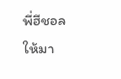พี่ฮีชอลให้มา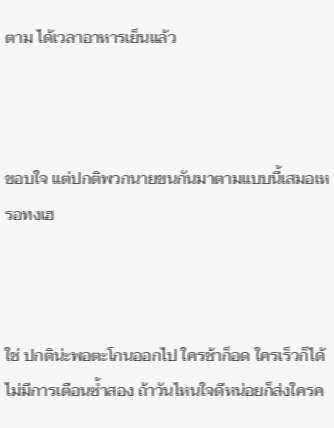ตาม ได้เวลาอาหารเย็นแล้ว



ขอบใจ แต่ปกติพวกนายขนกันมาตามแบบนี้เสมอเหรอทงเฮ



ใช่ ปกติน่ะพอตะโกนออกไป ใครช้าก็อด ใครเร็วก็ได้ ไม่มีการเตือนซ้ำสอง ถ้าวันไหนใจดีหน่อยก็ส่งใครค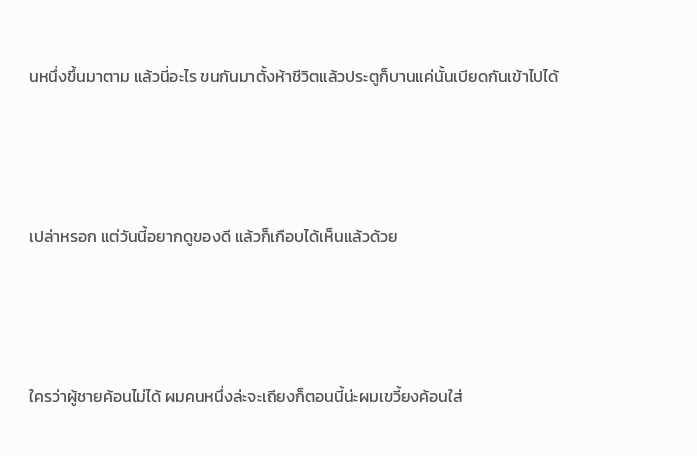นหนึ่งขึ้นมาตาม แล้วนี่อะไร ขนกันมาตั้งห้าชีวิตแล้วประตูก็บานแค่นั้นเบียดกันเข้าไปได้




เปล่าหรอก แต่วันนี้อยากดูของดี แล้วก็เกือบได้เห็นแล้วด้วย




ใครว่าผู้ชายค้อนไม่ได้ ผมคนหนึ่งล่ะจะเถียงก็ตอนนี้น่ะผมเขวี้ยงค้อนใส่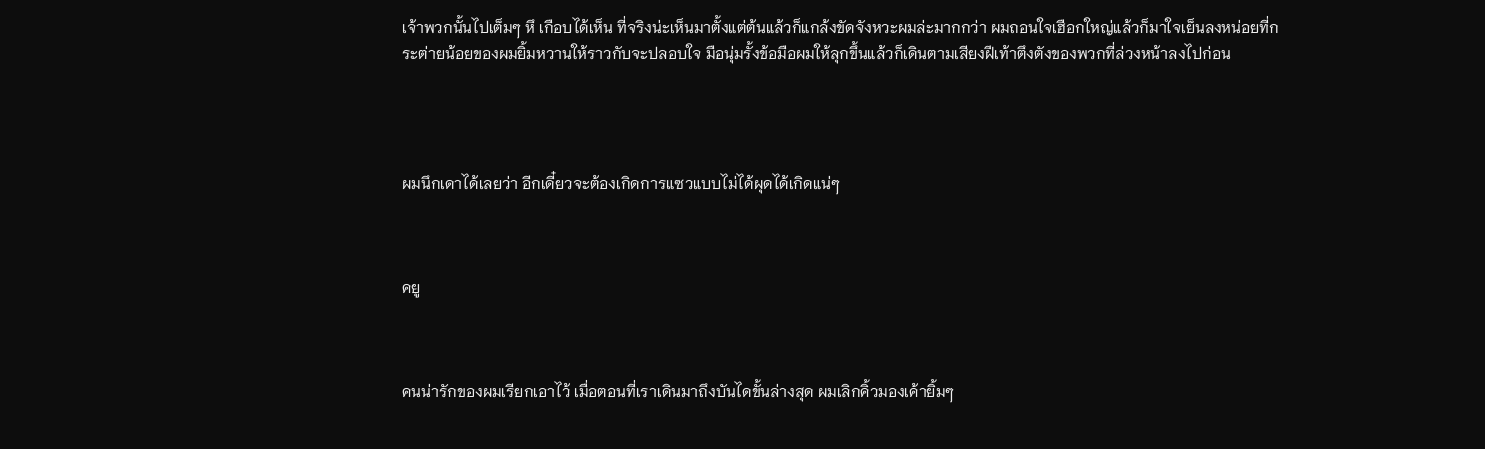เจ้าพวกนั้นไปเต็มๆ หึ เกือบได้เห็น ที่จริงน่ะเห็นมาตั้งแต่ต้นแล้วก็แกล้งขัดจังหวะผมล่ะมากกว่า ผมถอนใจเฮือกใหญ่แล้วก็มาใจเย็นลงหน่อยที่กระต่ายน้อยของผมยิ้มหวานให้ราวกับจะปลอบใจ มือนุ่มรั้งข้อมือผมให้ลุกขึ้นแล้วก็เดินตามเสียงฝีเท้าตึงตังของพวกที่ล่วงหน้าลงไปก่อน




ผมนึกเดาได้เลยว่า อีกเดี๋ยวจะต้องเกิดการแซวแบบไม่ได้ผุดได้เกิดแน่ๆ



คยู



คนน่ารักของผมเรียกเอาไว้ เมื่อตอนที่เราเดินมาถึงบันไดขั้นล่างสุด ผมเลิกคิ้วมองเค้ายิ้มๆ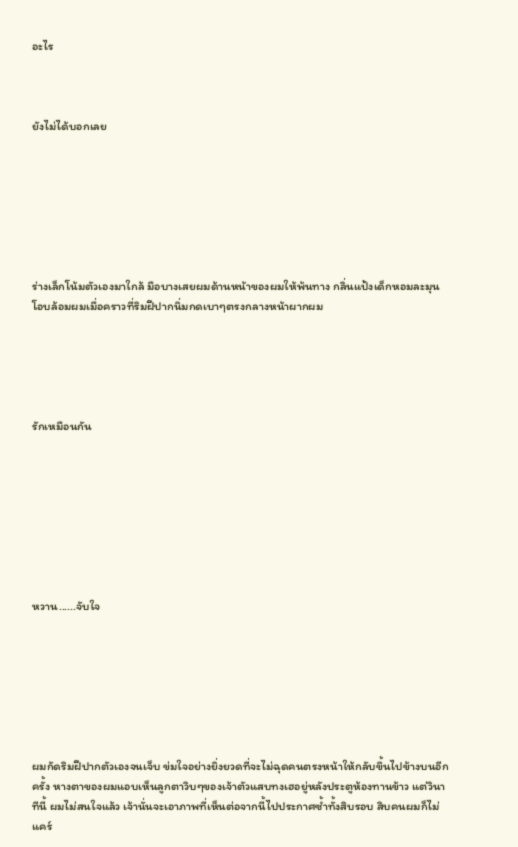อะไร



ยังไม่ได้บอกเลย







ร่างเล็กโน้มตัวเองมาใกล้ มือบางเสยผมด้านหน้าของผมให้พ้นทาง กลิ่นแป้งเด็กหอมละมุนโอบล้อมผมเมื่อคราวที่ริมฝีปากนิ่มกดเบาๆตรงกลางหน้าผากผม





รักเหมือนกัน








หวาน......จับใจ







ผมกัดริมฝีปากตัวเองจนเจ็บ ข่มใจอย่างยิ่งยวดที่จะไม่ฉุดคนตรงหน้าให้กลับขึ้นไปข้างบนอีกครั้ง หางตาของผมแอบเห็นลูกตาวิบๆของเจ้าตัวแสบทงเฮอยู่หลังประตูห้องทานข้าว แต่วินาทีนี้ ผมไม่สนใจแล้ว เจ้านั่นจะเอาภาพที่เห็นต่อจากนี้ไปประกาศซ้ำทั้งสิบรอบ สิบคนผมก็ไม่แคร์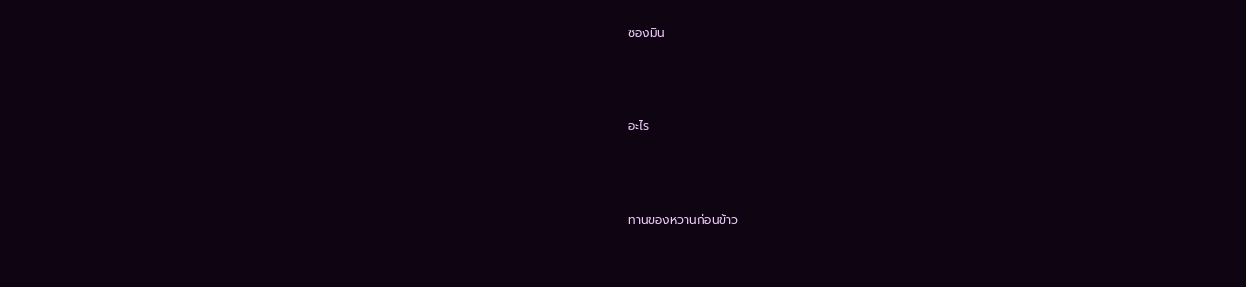ซองมิน





อะไร





ทานของหวานก่อนข้าว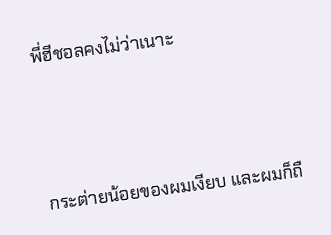พี่ฮีชอลคงไม่ว่าเนาะ





กระต่ายน้อยของผมเงียบ และผมก็ถื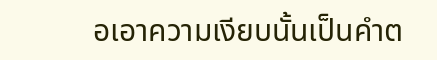อเอาความเงียบนั้นเป็นคำต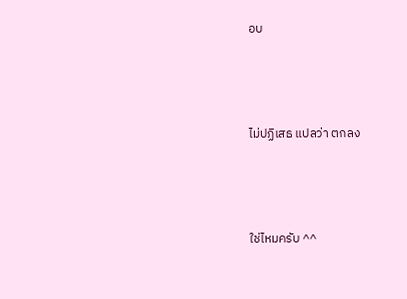อบ




ไม่ปฏิเสธ แปลว่า ตกลง




ใช่ไหมครับ ^^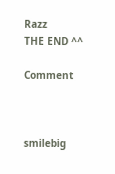Razz
THE END ^^

Comment



smilebig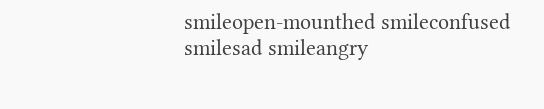smileopen-mounthed smileconfused smilesad smileangry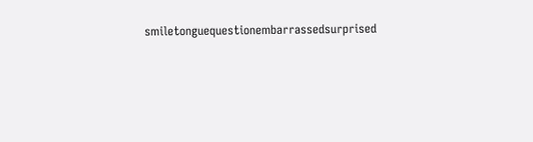smiletonguequestionembarrassedsurprised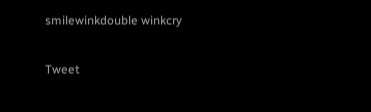smilewinkdouble winkcry

Tweet